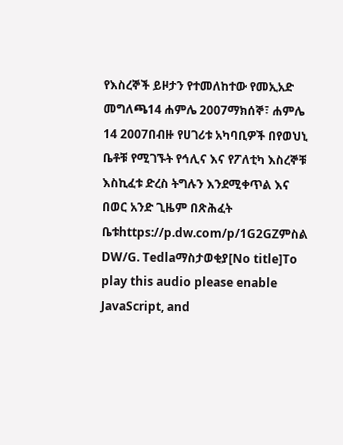የእስረኞች ይዞታን የተመለከተው የመኢአድ መግለጫ14 ሐምሌ 2007ማክሰኞ፣ ሐምሌ 14 2007በብዙ የሀገሪቱ አካባቢዎች በየወህኒ ቤቶቹ የሚገኙት የኅሊና እና የፖለቲካ እስረኞቹ እስኪፈቱ ድረስ ትግሉን እንደሚቀጥል እና በወር አንድ ጊዜም በጽሕፈት ቤቱhttps://p.dw.com/p/1G2GZምስል DW/G. Tedlaማስታወቂያ[No title]To play this audio please enable JavaScript, and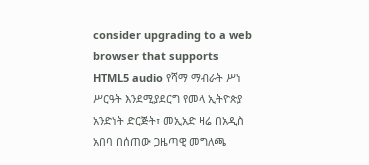consider upgrading to a web browser that supports HTML5 audio የሻማ ማብራት ሥነ ሥርዓት እንደሚያደርግ የመላ ኢትዮጵያ አንድነት ድርጅት፣ መኢአድ ዛሬ በአዲስ አበባ በሰጠው ጋዜጣዊ መግለጫ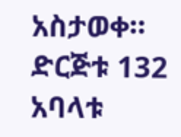አስታወቀ። ድርጅቱ 132 አባላቱ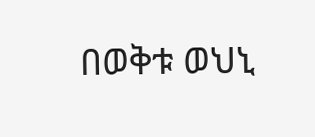በወቅቱ ወህኒ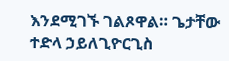እንደሚገኙ ገልጾዋል። ጌታቸው ተድላ ኃይለጊዮርጊስ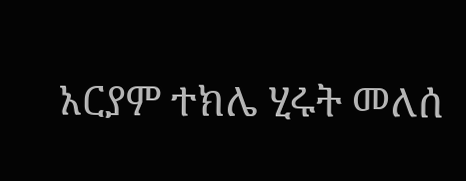አርያም ተክሌ ሂሩት መለሰ